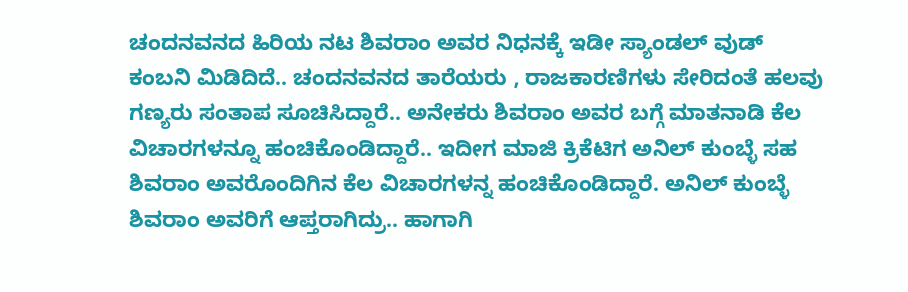ಚಂದನವನದ ಹಿರಿಯ ನಟ ಶಿವರಾಂ ಅವರ ನಿಧನಕ್ಕೆ ಇಡೀ ಸ್ಯಾಂಡಲ್ ವುಡ್ ಕಂಬನಿ ಮಿಡಿದಿದೆ.. ಚಂದನವನದ ತಾರೆಯರು , ರಾಜಕಾರಣಿಗಳು ಸೇರಿದಂತೆ ಹಲವು ಗಣ್ಯರು ಸಂತಾಪ ಸೂಚಿಸಿದ್ದಾರೆ.. ಅನೇಕರು ಶಿವರಾಂ ಅವರ ಬಗ್ಗೆ ಮಾತನಾಡಿ ಕೆಲ ವಿಚಾರಗಳನ್ನೂ ಹಂಚಿಕೊಂಡಿದ್ದಾರೆ.. ಇದೀಗ ಮಾಜಿ ಕ್ರಿಕೆಟಿಗ ಅನಿಲ್ ಕುಂಬ್ಳೆ ಸಹ ಶಿವರಾಂ ಅವರೊಂದಿಗಿನ ಕೆಲ ವಿಚಾರಗಳನ್ನ ಹಂಚಿಕೊಂಡಿದ್ದಾರೆ. ಅನಿಲ್ ಕುಂಬ್ಳೆ ಶಿವರಾಂ ಅವರಿಗೆ ಆಪ್ತರಾಗಿದ್ರು.. ಹಾಗಾಗಿ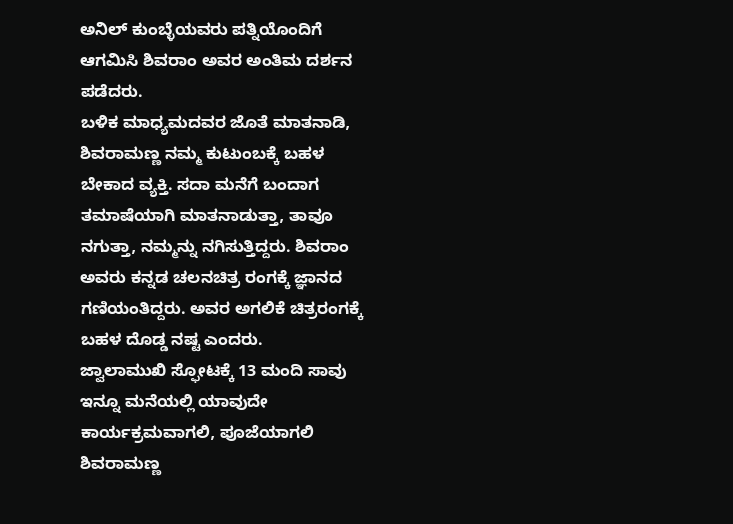ಅನಿಲ್ ಕುಂಬ್ಳೆಯವರು ಪತ್ನಿಯೊಂದಿಗೆ ಆಗಮಿಸಿ ಶಿವರಾಂ ಅವರ ಅಂತಿಮ ದರ್ಶನ ಪಡೆದರು.
ಬಳಿಕ ಮಾಧ್ಯಮದವರ ಜೊತೆ ಮಾತನಾಡಿ, ಶಿವರಾಮಣ್ಣ ನಮ್ಮ ಕುಟುಂಬಕ್ಕೆ ಬಹಳ ಬೇಕಾದ ವ್ಯಕ್ತಿ. ಸದಾ ಮನೆಗೆ ಬಂದಾಗ ತಮಾಷೆಯಾಗಿ ಮಾತನಾಡುತ್ತಾ, ತಾವೂ ನಗುತ್ತಾ, ನಮ್ಮನ್ನು ನಗಿಸುತ್ತಿದ್ದರು. ಶಿವರಾಂ ಅವರು ಕನ್ನಡ ಚಲನಚಿತ್ರ ರಂಗಕ್ಕೆ ಜ್ಞಾನದ ಗಣಿಯಂತಿದ್ದರು. ಅವರ ಅಗಲಿಕೆ ಚಿತ್ರರಂಗಕ್ಕೆ ಬಹಳ ದೊಡ್ಡ ನಷ್ಟ ಎಂದರು.
ಜ್ವಾಲಾಮುಖಿ ಸ್ಫೋಟಕ್ಕೆ 13 ಮಂದಿ ಸಾವು
ಇನ್ನೂ ಮನೆಯಲ್ಲಿ ಯಾವುದೇ ಕಾರ್ಯಕ್ರಮವಾಗಲಿ, ಪೂಜೆಯಾಗಲಿ ಶಿವರಾಮಣ್ಣ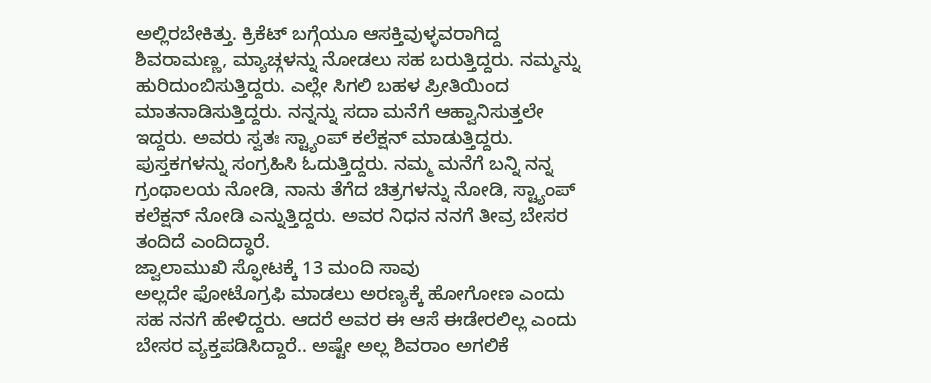ಅಲ್ಲಿರಬೇಕಿತ್ತು. ಕ್ರಿಕೆಟ್ ಬಗ್ಗೆಯೂ ಆಸಕ್ತಿವುಳ್ಳವರಾಗಿದ್ದ ಶಿವರಾಮಣ್ಣ, ಮ್ಯಾಚ್ಗಳನ್ನು ನೋಡಲು ಸಹ ಬರುತ್ತಿದ್ದರು. ನಮ್ಮನ್ನು ಹುರಿದುಂಬಿಸುತ್ತಿದ್ದರು. ಎಲ್ಲೇ ಸಿಗಲಿ ಬಹಳ ಪ್ರೀತಿಯಿಂದ ಮಾತನಾಡಿಸುತ್ತಿದ್ದರು. ನನ್ನನ್ನು ಸದಾ ಮನೆಗೆ ಆಹ್ವಾನಿಸುತ್ತಲೇ ಇದ್ದರು. ಅವರು ಸ್ವತಃ ಸ್ಟ್ಯಾಂಪ್ ಕಲೆಕ್ಷನ್ ಮಾಡುತ್ತಿದ್ದರು. ಪುಸ್ತಕಗಳನ್ನು ಸಂಗ್ರಹಿಸಿ ಓದುತ್ತಿದ್ದರು. ನಮ್ಮ ಮನೆಗೆ ಬನ್ನಿ ನನ್ನ ಗ್ರಂಥಾಲಯ ನೋಡಿ, ನಾನು ತೆಗೆದ ಚಿತ್ರಗಳನ್ನು ನೋಡಿ, ಸ್ಟ್ಯಾಂಪ್ ಕಲೆಕ್ಷನ್ ನೋಡಿ ಎನ್ನುತ್ತಿದ್ದರು. ಅವರ ನಿಧನ ನನಗೆ ತೀವ್ರ ಬೇಸರ ತಂದಿದೆ ಎಂದಿದ್ಧಾರೆ.
ಜ್ವಾಲಾಮುಖಿ ಸ್ಫೋಟಕ್ಕೆ 13 ಮಂದಿ ಸಾವು
ಅಲ್ಲದೇ ಫೋಟೊಗ್ರಫಿ ಮಾಡಲು ಅರಣ್ಯಕ್ಕೆ ಹೋಗೋಣ ಎಂದು ಸಹ ನನಗೆ ಹೇಳಿದ್ದರು. ಆದರೆ ಅವರ ಈ ಆಸೆ ಈಡೇರಲಿಲ್ಲ ಎಂದು ಬೇಸರ ವ್ಯಕ್ತಪಡಿಸಿದ್ದಾರೆ.. ಅಷ್ಟೇ ಅಲ್ಲ ಶಿವರಾಂ ಅಗಲಿಕೆ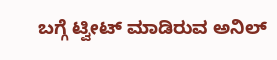ಬಗ್ಗೆ ಟ್ವೀಟ್ ಮಾಡಿರುವ ಅನಿಲ್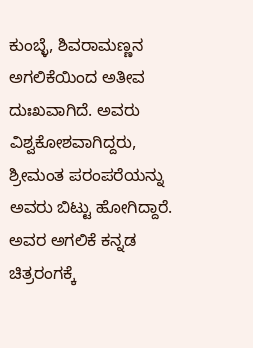ಕುಂಬ್ಳೆ, ಶಿವರಾಮಣ್ಣನ ಅಗಲಿಕೆಯಿಂದ ಅತೀವ ದುಃಖವಾಗಿದೆ. ಅವರು ವಿಶ್ವಕೋಶವಾಗಿದ್ದರು, ಶ್ರೀಮಂತ ಪರಂಪರೆಯನ್ನು ಅವರು ಬಿಟ್ಟು ಹೋಗಿದ್ದಾರೆ. ಅವರ ಅಗಲಿಕೆ ಕನ್ನಡ ಚಿತ್ರರಂಗಕ್ಕೆ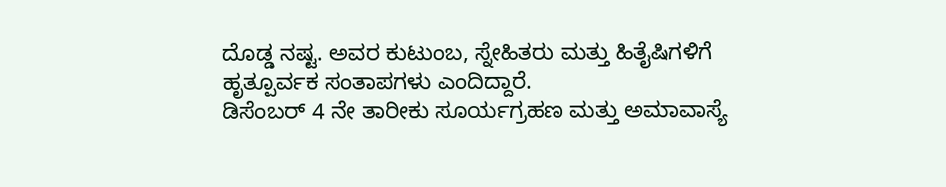ದೊಡ್ಡ ನಷ್ಟ. ಅವರ ಕುಟುಂಬ, ಸ್ನೇಹಿತರು ಮತ್ತು ಹಿತೈಷಿಗಳಿಗೆ ಹೃತ್ಪೂರ್ವಕ ಸಂತಾಪಗಳು ಎಂದಿದ್ದಾರೆ.
ಡಿಸೆಂಬರ್ 4 ನೇ ತಾರೀಕು ಸೂರ್ಯಗ್ರಹಣ ಮತ್ತು ಅಮಾವಾಸ್ಯೆ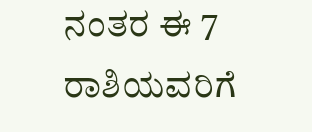ನಂತರ ಈ 7 ರಾಶಿಯವರಿಗೆ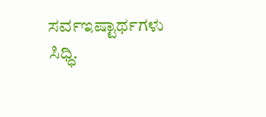ಸರ್ವಇಷ್ಟಾರ್ಥಗಳು ಸಿಧ್ಧಿ.